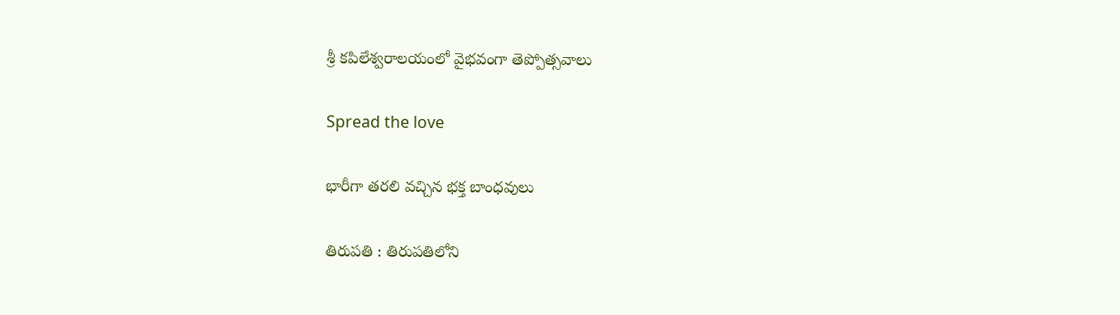శ్రీ కపిలేశ్వరాలయంలో వైభవంగా తెప్పోత్సవాలు

Spread the love

భారీగా త‌ర‌లి వ‌చ్చిన భ‌క్త బాంధ‌వులు

తిరుపతి : తిరుపతిలోని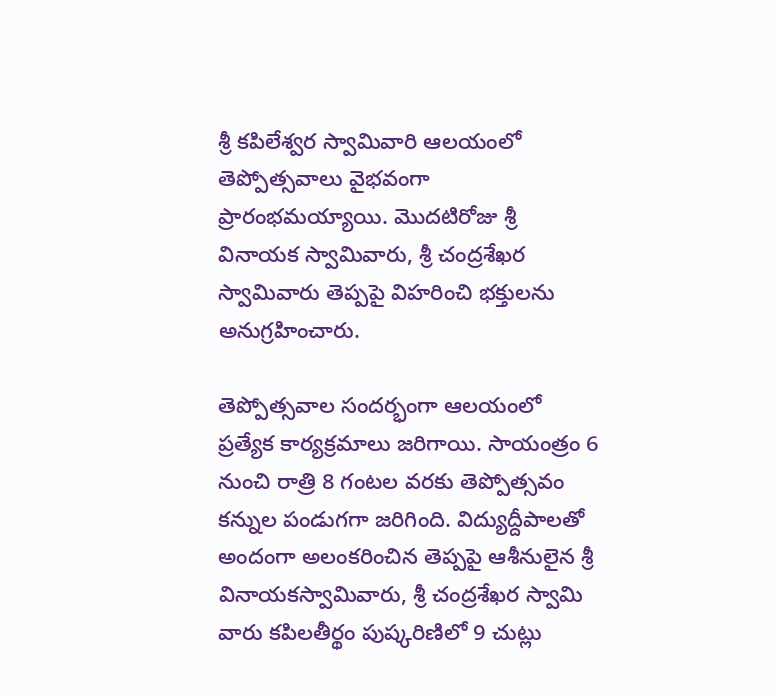శ్రీ కపిలేశ్వర స్వామివారి ఆలయంలో తెప్పోత్సవాలు వైభవంగా ప్రారంభమయ్యాయి. మొదటిరోజు శ్రీ వినాయక స్వామివారు, శ్రీ చంద్రశేఖర స్వామివారు తెప్పపై విహరించి భక్తులను అనుగ్రహించారు.

తెప్పోత్సవాల సందర్భంగా ఆలయంలో ప్రత్యేక కార్యక్రమాలు జరిగాయి. సాయంత్రం 6 నుంచి రాత్రి 8 గంటల వరకు తెప్పోత్సవం కన్నుల పండుగగా జరిగింది. విద్యుద్దీపాలతో అందంగా అలంకరించిన తెప్పపై ఆశీనులైన శ్రీ వినాయకస్వామివారు, శ్రీ చంద్రశేఖర స్వామి వారు కపిలతీర్థం పుష్కరిణిలో 9 చుట్లు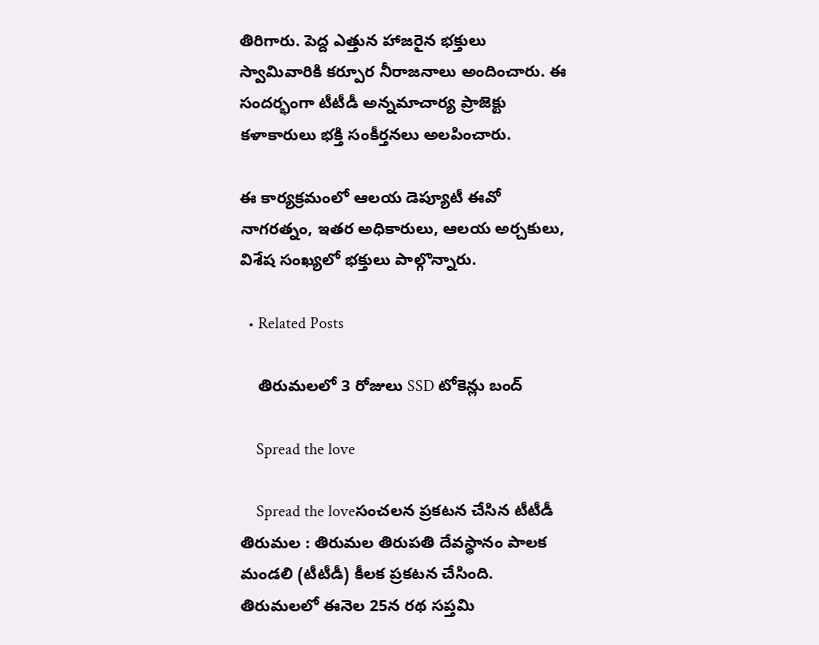తిరిగారు. పెద్ద ఎత్తున హాజరైన భక్తులు స్వామివారికి కర్పూర నీరాజనాలు అందించారు. ఈ సందర్భంగా టీటీడీ అన్నమాచార్య ప్రాజెక్టు కళాకారులు భక్తి సంకీర్తనలు అలపించారు.

ఈ కార్యక్రమంలో ఆలయ డెప్యూటీ ఈవో నాగరత్నం, ఇతర అధికారులు, ఆలయ అర్చకులు, విశేష సంఖ్యలో భక్తులు పాల్గొన్నారు.

  • Related Posts

    తిరుమలలో 3 రోజులు SSD టోకెన్లు బంద్

    Spread the love

    Spread the loveసంచ‌ల‌న ప్ర‌క‌ట‌న చేసిన టీటీడీ తిరుమ‌ల : తిరుమ‌ల తిరుప‌తి దేవ‌స్థానం పాల‌క మండ‌లి (టీటీడీ) కీల‌క ప్ర‌క‌ట‌న చేసింది. తిరుమలలో ఈనెల 25న రథ సప్తమి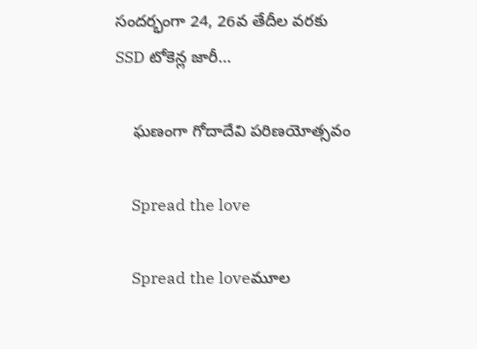సందర్భంగా 24, 26వ తేదీల వరకు SSD టోకెన్ల జారీ…

    ఘ‌ణంగా గోదాదేవి ప‌రిణ‌యోత్సవం

    Spread the love

    Spread the loveమూల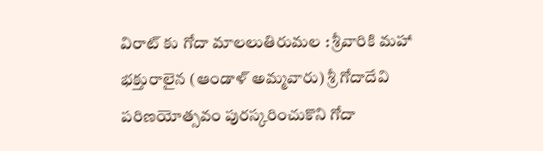విరాట్ కు గోదా మాలలుతిరుమల : శ్రీవారికి మహా భక్తురాలైన (ఆండాళ్‌ అమ్మవారు) శ్రీ గోదాదేవి పరిణయోత్సవం పురస్కరించుకొని గోదా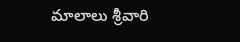మాలాలు శ్రీవారి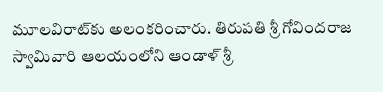మూలవిరాట్‌కు అలంకరించారు. తిరుపతి శ్రీ గోవిందరాజ స్వామివారి ఆలయంలోని ఆండాళ్‌ శ్రీ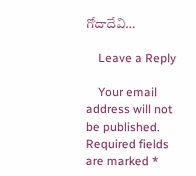గోదాదేవి…

    Leave a Reply

    Your email address will not be published. Required fields are marked *